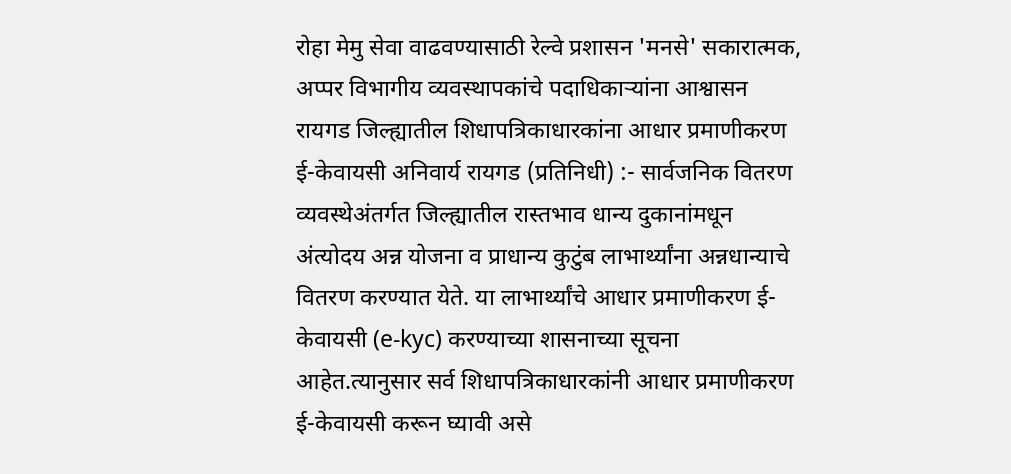रोहा मेमु सेवा वाढवण्यासाठी रेल्वे प्रशासन 'मनसे' सकारात्मक, अप्पर विभागीय व्यवस्थापकांचे पदाधिकाऱ्यांना आश्वासन
रायगड जिल्ह्यातील शिधापत्रिकाधारकांना आधार प्रमाणीकरण ई-केवायसी अनिवार्य रायगड (प्रतिनिधी) :- सार्वजनिक वितरण व्यवस्थेअंतर्गत जिल्ह्यातील रास्तभाव धान्य दुकानांमधून अंत्योदय अन्न योजना व प्राधान्य कुटुंब लाभार्थ्यांना अन्नधान्याचे वितरण करण्यात येते. या लाभार्थ्यांचे आधार प्रमाणीकरण ई-केवायसी (e-kyc) करण्याच्या शासनाच्या सूचना आहेत.त्यानुसार सर्व शिधापत्रिकाधारकांनी आधार प्रमाणीकरण ई-केवायसी करून घ्यावी असे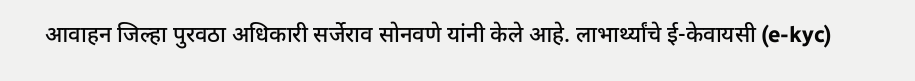आवाहन जिल्हा पुरवठा अधिकारी सर्जेराव सोनवणे यांनी केले आहे. लाभार्थ्यांचे ई-केवायसी (e-kyc)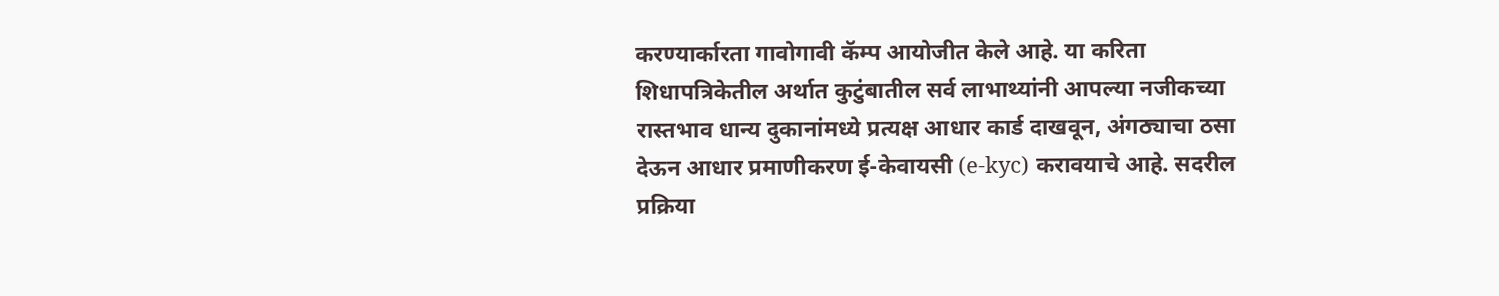करण्यार्कारता गावोगावी कॅम्प आयोजीत केले आहे. या करिता शिधापत्रिकेतील अर्थात कुटुंबातील सर्व लाभाथ्यांनी आपल्या नजीकच्या रास्तभाव धान्य दुकानांमध्ये प्रत्यक्ष आधार कार्ड दाखवून, अंगठ्याचा ठसा देऊन आधार प्रमाणीकरण ई-केवायसी (e-kyc) करावयाचे आहे. सदरील प्रक्रिया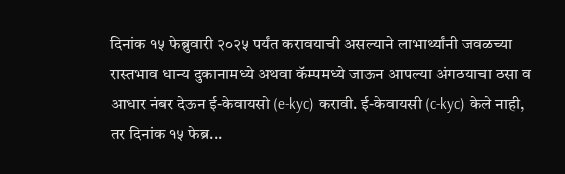दिनांक १५ फेब्रुवारी २०२५ पर्यंत करावयाची असल्याने लाभार्थ्यांनी जवळच्या रास्तभाव धान्य दुकानामध्ये अथवा कॅम्पमध्ये जाऊन आपल्या अंगठयाचा ठसा व आधार नंबर देऊन ई-केवायसो (e-kyc) करावी. ई-केवायसी (c-kyc) केले नाही, तर दिनांक १५ फेब्र...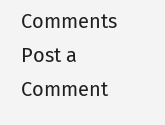Comments
Post a Comment